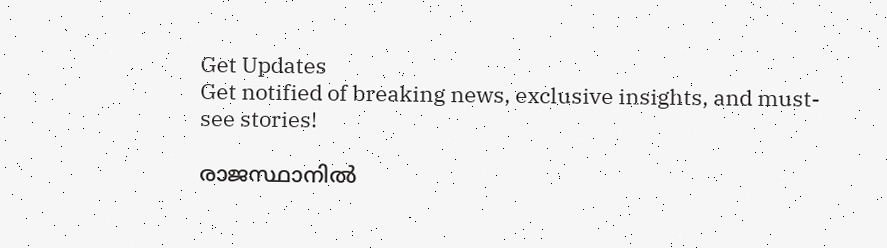Get Updates
Get notified of breaking news, exclusive insights, and must-see stories!

രാജസ്ഥാനില്‍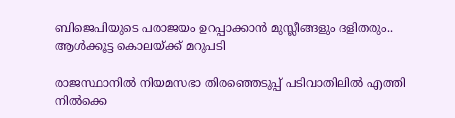ബിജെപിയുടെ പരാജയം ഉറപ്പാക്കാന്‍ മുസ്ലീങ്ങളും ദളിതരും.. ആള്‍ക്കൂട്ട കൊലയ്ക്ക് മറുപടി

രാജസ്ഥാനില്‍ നിയമസഭാ തിരഞ്ഞെടുപ്പ് പടിവാതിലില്‍ എത്തി നില്‍ക്കെ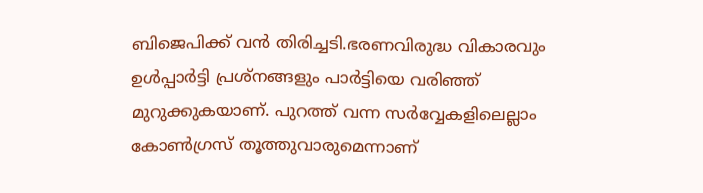ബിജെപിക്ക് വന്‍ തിരിച്ചടി.ഭരണവിരുദ്ധ വികാരവും ഉള്‍പ്പാര്‍ട്ടി പ്രശ്നങ്ങളും പാര്‍ട്ടിയെ വരിഞ്ഞ് മുറുക്കുകയാണ്. പുറത്ത് വന്ന സര്‍വ്വേകളിലെല്ലാം കോണ്‍ഗ്രസ് തൂത്തുവാരുമെന്നാണ്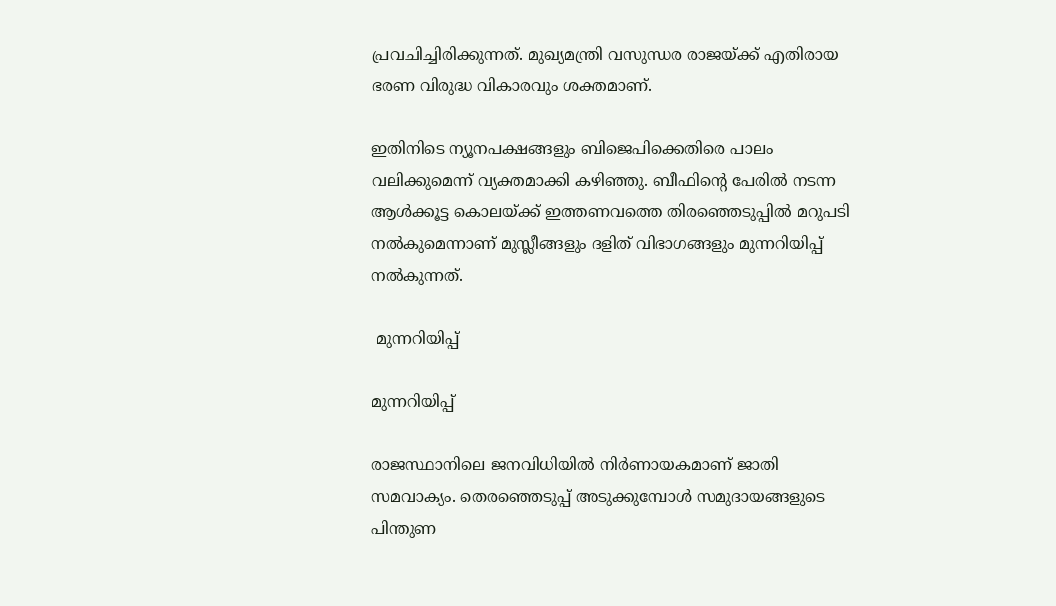പ്രവചിച്ചിരിക്കുന്നത്. മുഖ്യമന്ത്രി വസുന്ധര രാജയ്ക്ക് എതിരായ ഭരണ വിരുദ്ധ വികാരവും ശക്തമാണ്.

ഇതിനിടെ ന്യൂനപക്ഷങ്ങളും ബിജെപിക്കെതിരെ പാലം വലിക്കുമെന്ന് വ്യക്തമാക്കി കഴിഞ്ഞു. ബീഫിന്‍റെ പേരില്‍ നടന്ന ആള്‍ക്കൂട്ട കൊലയ്ക്ക് ഇത്തണവത്തെ തിരഞ്ഞെടുപ്പില്‍ മറുപടി നല്‍കുമെന്നാണ് മുസ്ലീങ്ങളും ദളിത് വിഭാഗങ്ങളും മുന്നറിയിപ്പ് നല്‍കുന്നത്.

 മുന്നറിയിപ്പ്

മുന്നറിയിപ്പ്

രാജസ്ഥാനിലെ ജനവിധിയില്‍ നിര്‍ണായകമാണ് ജാതി സമവാക്യം. തെരഞ്ഞെടുപ്പ് അടുക്കുമ്പോള്‍ സമുദായങ്ങളുടെ പിന്തുണ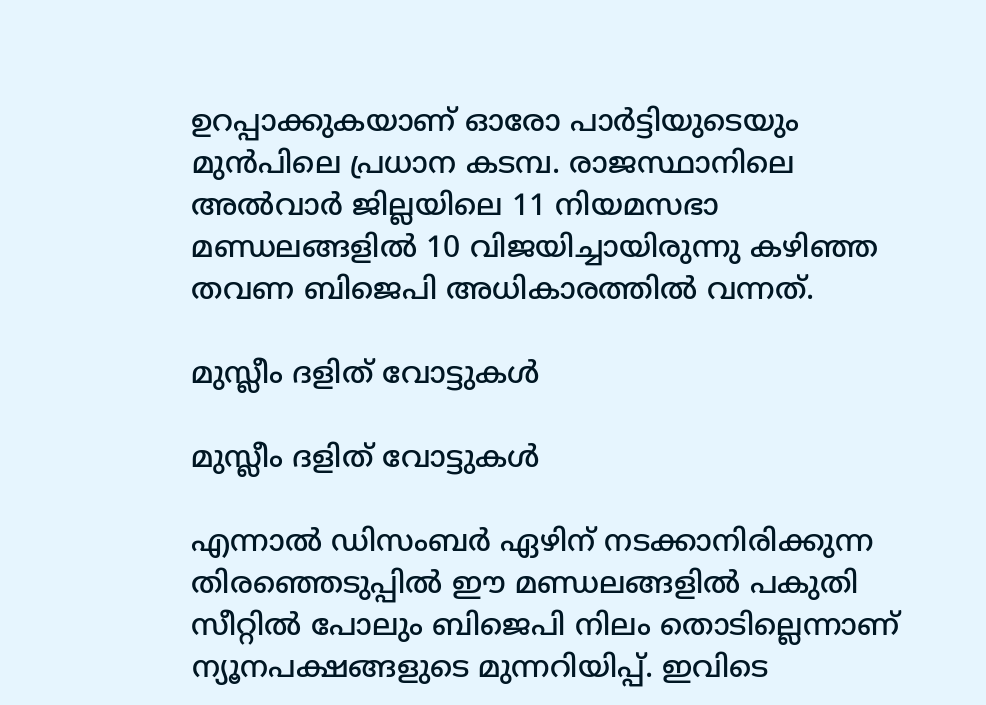ഉറപ്പാക്കുകയാണ് ഓരോ പാർട്ടിയുടെയും മുൻപിലെ പ്രധാന കടമ്പ. രാജസ്ഥാനിലെ അല്‍വാര്‍ ജില്ലയിലെ 11 നിയമസഭാ മണ്ഡലങ്ങളില്‍ 10 വിജയിച്ചായിരുന്നു കഴിഞ്ഞ തവണ ബിജെപി അധികാരത്തില്‍ വന്നത്.

മുസ്ലീം ദളിത് വോട്ടുകള്‍

മുസ്ലീം ദളിത് വോട്ടുകള്‍

എന്നാല്‍ ഡിസംബര്‍ ഏഴിന് നടക്കാനിരിക്കുന്ന തിരഞ്ഞെടുപ്പില്‍ ഈ മണ്ഡലങ്ങളില്‍ പകുതി സീറ്റില്‍ പോലും ബിജെപി നിലം തൊടില്ലെന്നാണ് ന്യൂനപക്ഷങ്ങളുടെ മുന്നറിയിപ്പ്. ഇവിടെ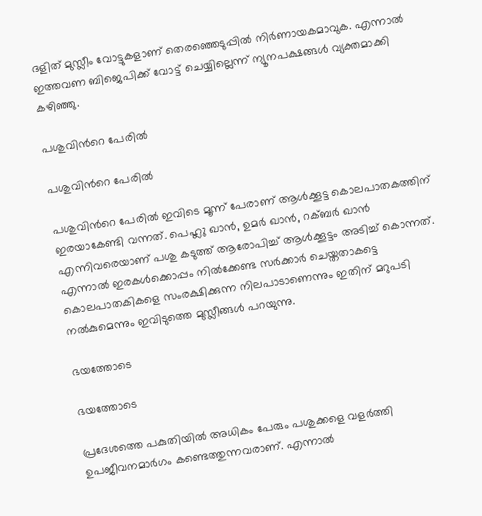ദളിത് മുസ്ലീം വോട്ടുകളാണ് തെരഞ്ഞെടുപ്പില്‍ നിര്‍ണായകമാവുക. എന്നാല്‍ ഇത്തവണ ബിജെപിക്ക് വോട്ട് ചെയ്യില്ലെന്ന് ന്യൂനപക്ഷങ്ങള്‍ വ്യക്തമാക്കി കഴിഞ്ഞു.

പശുവിന്‍റെ പേരില്‍

പശുവിന്‍റെ പേരില്‍

പശുവിന്‍റെ പേരില്‍ ഇവിടെ മൂന്ന് പേരാണ് ആള്‍ക്കൂട്ട കൊലപാതകത്തിന് ഇരയാകേണ്ടി വന്നത്. പെഹ്ലു ഖാന്‍, ഉമര്‍ ഖാന്‍, റക്ബര്‍ ഖാന്‍ എന്നിവരെയാണ് പശു കടുത്ത് ആരോപിച്ച് ആള്‍ക്കൂട്ടം അടിച്ച് കൊന്നത്. എന്നാല്‍ ഇരകള്‍ക്കൊപ്പം നില്‍ക്കേണ്ട സര്‍ക്കാര്‍ ചെയ്തതാകട്ടെ കൊലപാതകികളെ സംരക്ഷിക്കുന്ന നിലപാടാണെന്നും ഇതിന് മറുപടി നല്‍കുമെന്നും ഇവിടുത്തെ മുസ്ലീങ്ങള്‍ പറയുന്നു.

ഭയത്തോടെ

ഭയത്തോടെ

പ്രദേശത്തെ പകുതിയില്‍ അധികം പേരും പശുക്കളെ വളര്‍ത്തി ഉപജീവനമാര്‍ഗം കണ്ടെത്തുന്നവരാണ്. എന്നാല്‍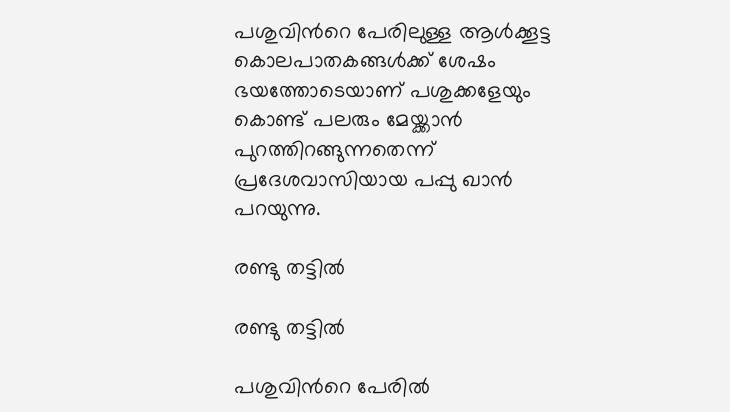പശുവിന്‍റെ പേരിലുള്ള ആള്‍ക്കൂട്ട കൊലപാതകങ്ങള്‍ക്ക് ശേഷം ഭയത്തോടെയാണ് പശുക്കളേയും കൊണ്ട് പലരും മേയ്ക്കാന്‍ പുറത്തിറങ്ങുന്നതെന്ന് പ്രദേശവാസിയായ പപ്പു ഖാന്‍ പറയുന്നു.

രണ്ടു തട്ടില്‍

രണ്ടു തട്ടില്‍

പശുവിന്‍റെ പേരില്‍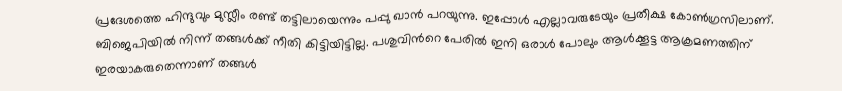പ്രദേശത്തെ ഹിന്ദുവും മുസ്ലീം രണ്ട് തട്ടിലായെന്നും പപ്പു ഖാന്‍ പറയുന്നു. ഇപ്പോള്‍ എല്ലാവരുടേയും പ്രതീക്ഷ കോണ്‍ഗ്രസിലാണ്. ബിജെപിയില്‍ നിന്ന് തങ്ങള്‍ക്ക് നീതി കിട്ടിയിട്ടില്ല. പശുവിന്‍റെ പേരില്‍ ഇനി ഒരാള്‍ പോലും ആള്‍ക്കൂട്ട ആക്രമണത്തിന് ഇരയാകരുതെന്നാണ് തങ്ങള്‍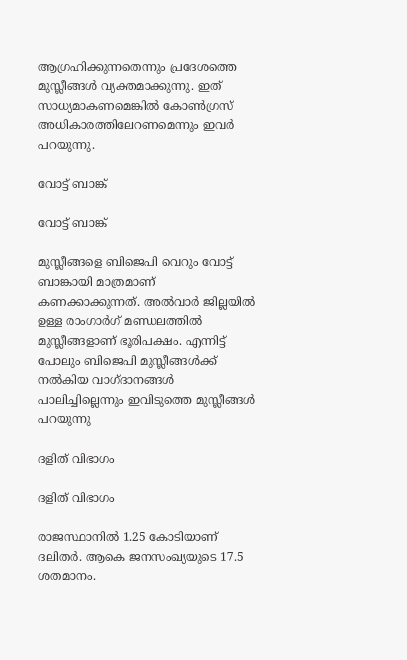ആഗ്രഹിക്കുന്നതെന്നും പ്രദേശത്തെ മുസ്ലീങ്ങള്‍ വ്യക്തമാക്കുന്നു. ഇത് സാധ്യമാകണമെങ്കില്‍ കോണ്‍ഗ്രസ് അധികാരത്തിലേറണമെന്നും ഇവര്‍ പറയുന്നു.

വോട്ട് ബാങ്ക്

വോട്ട് ബാങ്ക്

മുസ്ലീങ്ങളെ ബിജെപി വെറും വോട്ട് ബാങ്കായി മാത്രമാണ് കണക്കാക്കുന്നത്. അല്‍വാര്‍ ജില്ലയില്‍ ഉള്ള രാംഗാര്‍ഗ് മണ്ഡലത്തില്‍ മുസ്ലീങ്ങളാണ് ഭൂരിപക്ഷം. എന്നിട്ട് പോലും ബിജെപി മുസ്ലീങ്ങള്‍ക്ക് നല്‍കിയ വാഗ്ദാനങ്ങള്‍ പാലിച്ചില്ലെന്നും ഇവിടുത്തെ മുസ്ലീങ്ങള്‍ പറയുന്നു

ദളിത് വിഭാഗം

ദളിത് വിഭാഗം

രാജസ്ഥാനില്‍ 1.25 കോടിയാണ് ദലിതര്‍. ആകെ ജനസംഖ്യയുടെ 17.5 ശതമാനം.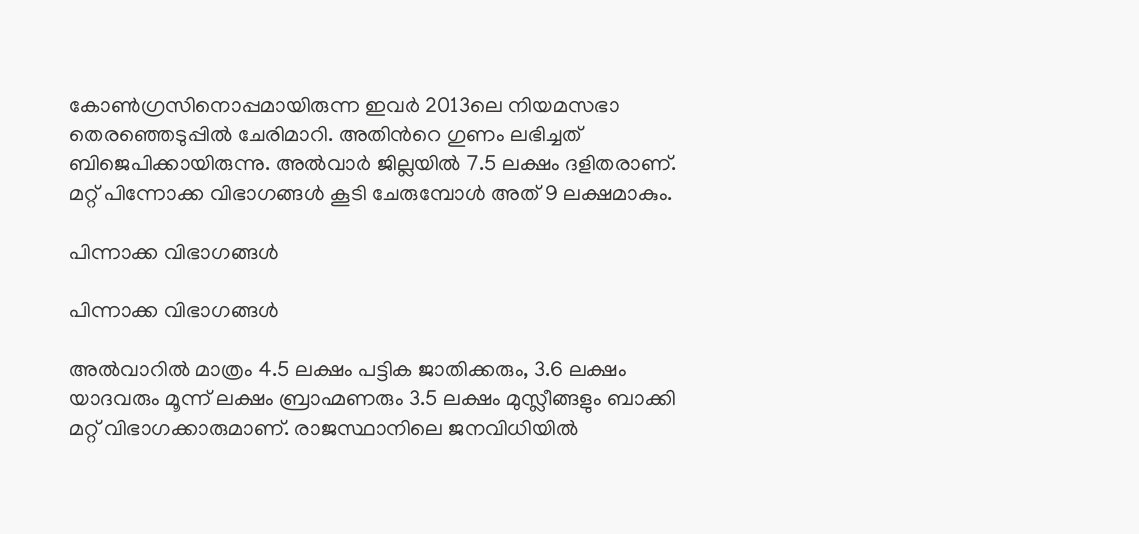കോണ്‍ഗ്രസിനൊപ്പമായിരുന്ന ഇവര്‍ 2013ലെ നിയമസഭാ തെരഞ്ഞെടുപ്പില്‍ ചേരിമാറി. അതിന്‍റെ ഗുണം ലഭിച്ചത് ബിജെപിക്കായിരുന്നു. അല്‍വാര്‍ ജില്ലയില്‍ 7.5 ലക്ഷം ദളിതരാണ്. മറ്റ് പിന്നോക്ക വിഭാഗങ്ങള്‍ കൂടി ചേരുമ്പോള്‍ അത് 9 ലക്ഷമാകും.

പിന്നാക്ക വിഭാഗങ്ങള്‍

പിന്നാക്ക വിഭാഗങ്ങള്‍

അല്‍വാറില്‍ മാത്രം 4.5 ലക്ഷം പട്ടിക ജാതിക്കരും, 3.6 ലക്ഷം യാദവരും മൂന്ന് ലക്ഷം ബ്രാഹ്മണരും 3.5 ലക്ഷം മുസ്ലീങ്ങളും ബാക്കി മറ്റ് വിഭാഗക്കാരുമാണ്. രാജസ്ഥാനിലെ ജനവിധിയില്‍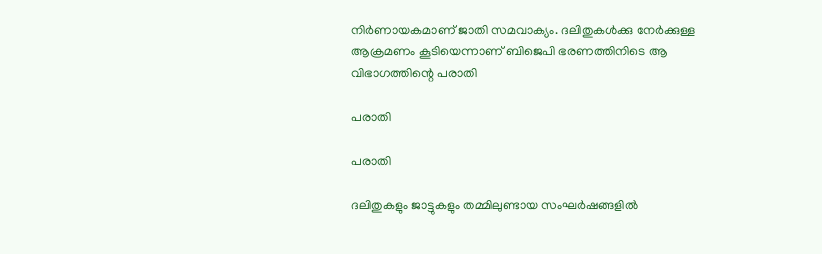നിര്‍ണായകമാണ് ജാതി സമവാക്യം. ദലിതുകള്‍ക്കു നേര്‍ക്കുള്ള ആക്രമണം കൂടിയെന്നാണ് ബിജെപി ഭരണത്തിനിടെ ആ വിഭാഗത്തിന്റെ പരാതി

പരാതി

പരാതി

ദലിതുകളും ജാട്ടുകളും തമ്മിലുണ്ടായ സംഘര്‍ഷങ്ങളില്‍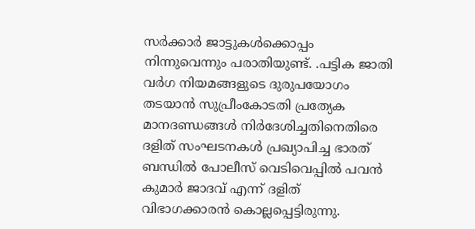സര്‍ക്കാര്‍ ജാട്ടുകള്‍ക്കൊപ്പം നിന്നുവെന്നും പരാതിയുണ്ട്. .പട്ടിക ജാതി വര്‍ഗ നിയമങ്ങളുടെ ദുരുപയോഗം തടയാന്‍ സുപ്രീംകോടതി പ്രത്യേക മാനദണ്ഡങ്ങള്‍ നിര്‍ദേശിച്ചതിനെതിരെ ദളിത് സംഘടനകള്‍ പ്രഖ്യാപിച്ച ഭാരത് ബന്ധില്‍ പോലീസ് വെടിവെപ്പില്‍ പവന്‍ കുമാര്‍ ജാദവ് എന്ന് ദളിത് വിഭാഗക്കാരന്‍ കൊല്ലപ്പെട്ടിരുന്നു.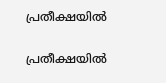പ്രതീക്ഷയില്‍

പ്രതീക്ഷയില്‍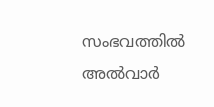സംഭവത്തില്‍ അല്‍വാര്‍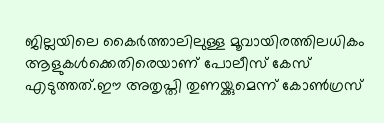ജില്ലയിലെ കൈര്‍ത്താലിലുള്ള മൂവായിരത്തിലധികം ആളുകള്‍ക്കെതിരെയാണ് പോലീസ് കേസ് എടുത്തത്.ഈ അതൃപ്തി തുണയ്ക്കുമെന്ന് കോണ്‍ഗ്രസ്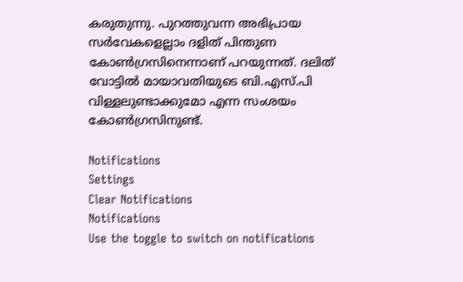കരുതുന്നു. പുറത്തുവന്ന അഭിപ്രായ സര്‍വേകളെല്ലാം ദളിത് പിന്തുണ കോണ്‍ഗ്രസിനെന്നാണ് പറയുന്നത്. ദലിത് വോട്ടില്‍ മായാവതിയുടെ ബി.എസ്.പി വിള്ളലുണ്ടാക്കുമോ എന്ന സംശയം കോണ്‍ഗ്രസിനുണ്ട്.

Notifications
Settings
Clear Notifications
Notifications
Use the toggle to switch on notifications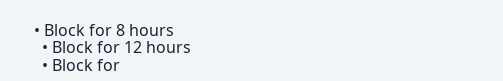• Block for 8 hours
  • Block for 12 hours
  • Block for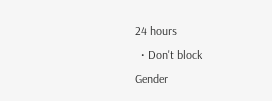24 hours
  • Don't block
Gender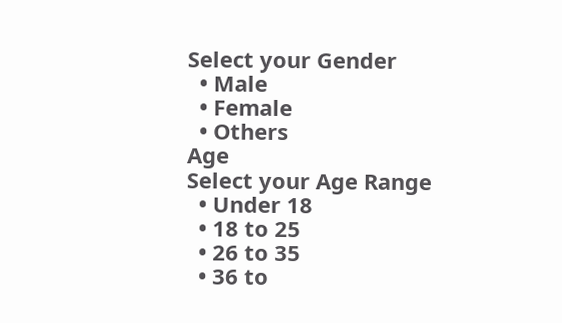Select your Gender
  • Male
  • Female
  • Others
Age
Select your Age Range
  • Under 18
  • 18 to 25
  • 26 to 35
  • 36 to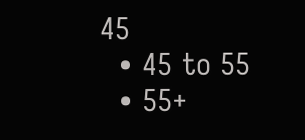45
  • 45 to 55
  • 55+